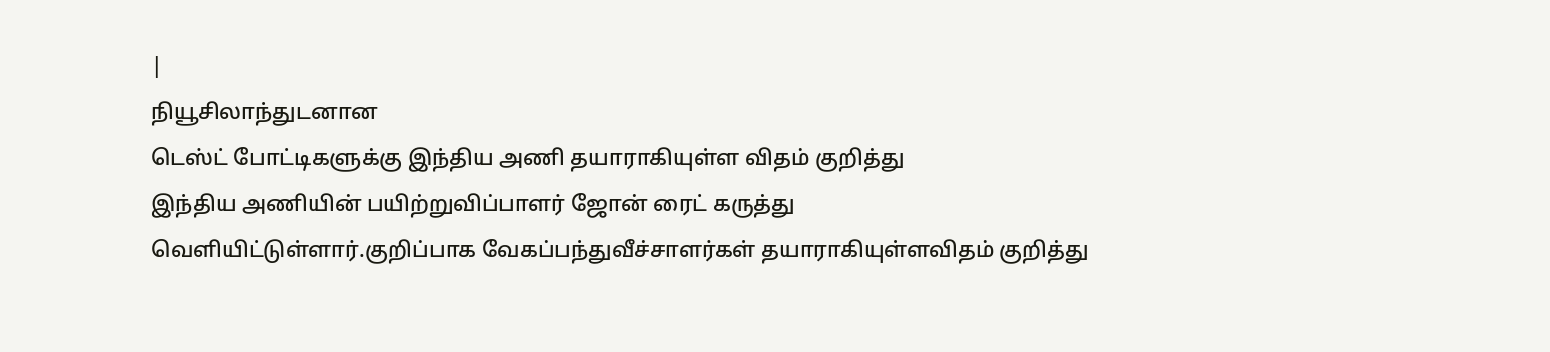|
நியூசிலாந்துடனான
டெஸ்ட் போட்டிகளுக்கு இந்திய அணி தயாராகியுள்ள விதம் குறித்து
இந்திய அணியின் பயிற்றுவிப்பாளர் ஜோன் ரைட் கருத்து
வெளியிட்டுள்ளார்.குறிப்பாக வேகப்பந்துவீச்சாளர்கள் தயாராகியுள்ளவிதம் குறித்து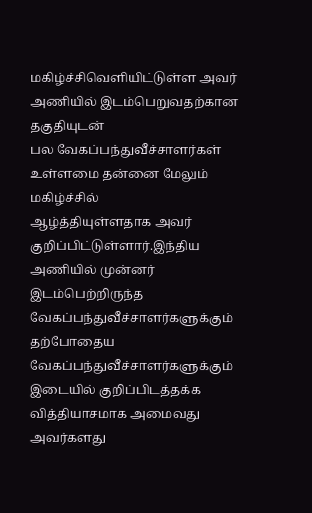மகிழ்ச்சிவெளியிட்டுள்ள அவர் அணியில் இடம்பெறுவதற்கான தகுதியுடன்
பல வேகப்பந்துவீச்சாளர்கள் உள்ளமை தன்னை மேலும் மகிழ்ச்சில்
ஆழ்த்தியுள்ளதாக அவர் குறிப்பிட்டுள்ளார்.இந்திய அணியில் முன்னர் இடம்பெற்றிருந்த
வேகப்பந்துவீச்சாளர்களுக்கும் தற்போதைய
வேகப்பந்துவீச்சாளர்களுக்கும் இடையில் குறிப்பிடத்தக்க
வித்தியாசமாக அமைவது அவர்களது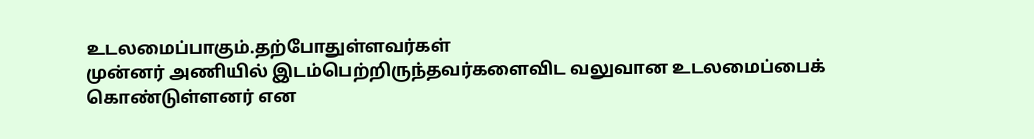உடலமைப்பாகும்.தற்போதுள்ளவர்கள்
முன்னர் அணியில் இடம்பெற்றிருந்தவர்களைவிட வலுவான உடலமைப்பைக்
கொண்டுள்ளனர் என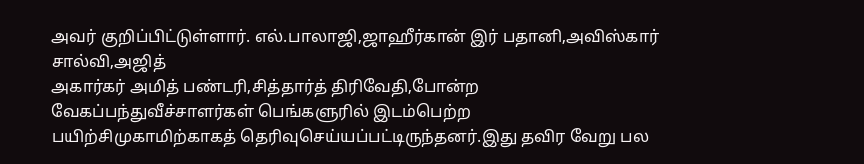அவர் குறிப்பிட்டுள்ளார். எல்.பாலாஜி,ஜாஹீர்கான் இர் பதானி,அவிஸ்கார் சால்வி,அஜித்
அகார்கர் அமித் பண்டரி,சித்தார்த் திரிவேதி,போன்ற
வேகப்பந்துவீச்சாளர்கள் பெங்களுரில் இடம்பெற்ற
பயிற்சிமுகாமிற்காகத் தெரிவுசெய்யப்பட்டிருந்தனர்.இது தவிர வேறு பல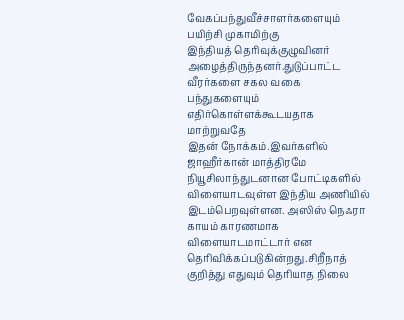வேகப்பந்துவீச்சாளர்களையும் பயிற்சி முகாமிற்கு
இந்தியத் தெரிவுக்குழுவினர் அழைத்திருந்தனர்.துடுப்பாட்ட
வீரர்களை சகல வகை பந்துகளையும் எதிர்கொள்ளக்கூடயதாக மாற்றுவதே
இதன் நோக்கம்.இவர்களில் ஜாஹீர்கான் மாத்திரமே நியூசிலாந்துடனான போட்டிகளில்
விளையாடவுள்ள இந்திய அணியில் இடம்பெறவுள்ளன. அஸிஸ் நெஃரா காயம் காரணமாக விளையாடமாட்டார் என
தெரிவிக்கப்படுகின்றது.சிறீநாத் குறித்து எதுவும் தெரியாத நிலை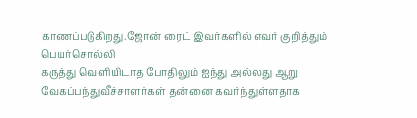காணப்படுகிறது.ஜோன் ரைட் இவர்களில் எவர் குறித்தும் பெயர்சொல்லி
கருத்து வெளியிடாத போதிலும் ஐந்து அல்லது ஆறு
வேகப்பந்துவீச்சாளர்கள் தன்னை கவர்ந்துள்ளதாக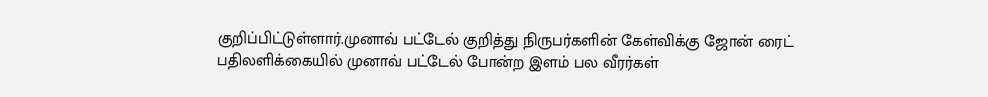குறிப்பிட்டுள்ளார்.முனாவ் பட்டேல் குறித்து நிருபர்களின் கேள்விக்கு ஜோன் ரைட்
பதிலளிக்கையில் முனாவ் பட்டேல் போன்ற இளம் பல வீரர்கள்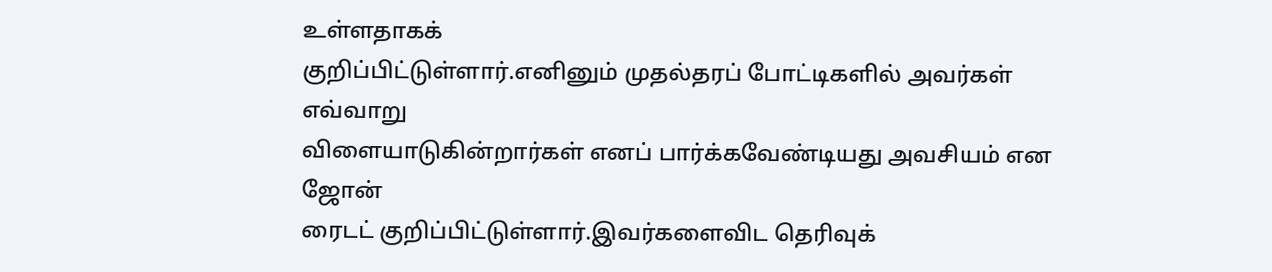உள்ளதாகக்
குறிப்பிட்டுள்ளார்.எனினும் முதல்தரப் போட்டிகளில் அவர்கள் எவ்வாறு
விளையாடுகின்றார்கள் எனப் பார்க்கவேண்டியது அவசியம் என ஜோன்
ரைடட் குறிப்பிட்டுள்ளார்.இவர்களைவிட தெரிவுக்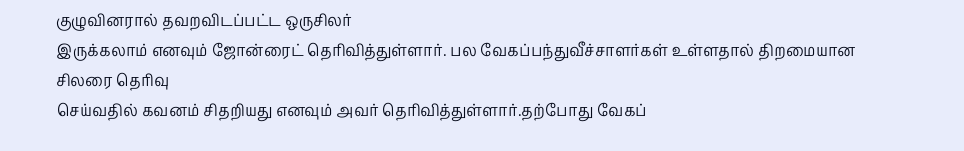குழுவினரால் தவறவிடப்பட்ட ஒருசிலர்
இருக்கலாம் எனவும் ஜோன்ரைட் தெரிவித்துள்ளார். பல வேகப்பந்துவீச்சாளர்கள் உள்ளதால் திறமையான சிலரை தெரிவு
செய்வதில் கவனம் சிதறியது எனவும் அவர் தெரிவித்துள்ளார்.தற்போது வேகப்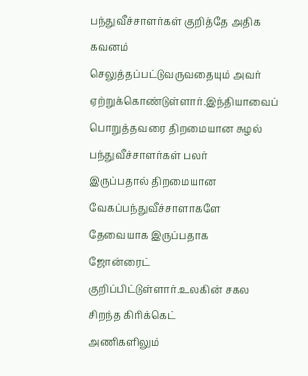பந்துவீச்சாளர்கள் குறித்தே அதிக கவனம்
செலுத்தப்பட்டுவருவதையும் அவர் ஏற்றுக்கொண்டுள்ளார்.இந்தியாவைப் பொறுத்தவரை திறமையான சுழல் பந்துவீச்சாளர்கள் பலர்
இருப்பதால் திறமையான வேகப்பந்துவீச்சாளாகளே தேவையாக இருப்பதாக
ஜோன்ரைட் குறிப்பிட்டுள்ளார்.உலகின் சகல சிறந்த கிரிக்கெட்
அணிகளிலும்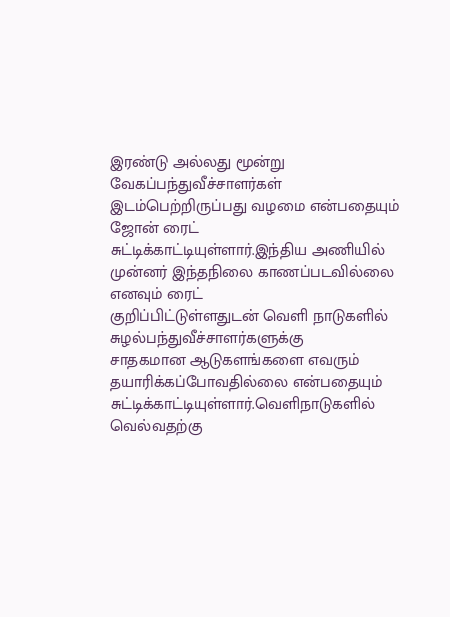இரண்டு அல்லது மூன்று வேகப்பந்துவீச்சாளர்கள்
இடம்பெற்றிருப்பது வழமை என்பதையும் ஜோன் ரைட்
சுட்டிக்காட்டியுள்ளார்.இந்திய அணியில் முன்னர் இந்தநிலை காணப்படவில்லை எனவும் ரைட்
குறிப்பிட்டுள்ளதுடன் வெளி நாடுகளில் சுழல்பந்துவீச்சாளர்களுக்கு
சாதகமான ஆடுகளங்களை எவரும் தயாரிக்கப்போவதில்லை என்பதையும்
சுட்டிக்காட்டியுள்ளார்.வெளிநாடுகளில் வெல்வதற்கு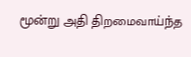மூன்று அதி திறமைவாய்ந்த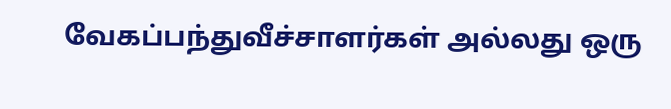வேகப்பந்துவீச்சாளர்கள் அல்லது ஒரு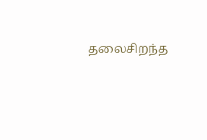தலைசிறந்த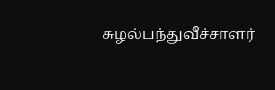சுழல்பந்துவீச்சாளர்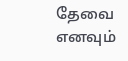தேவை எனவும்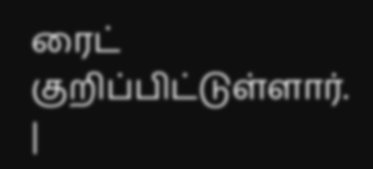ரைட் குறிப்பிட்டுள்ளார். |